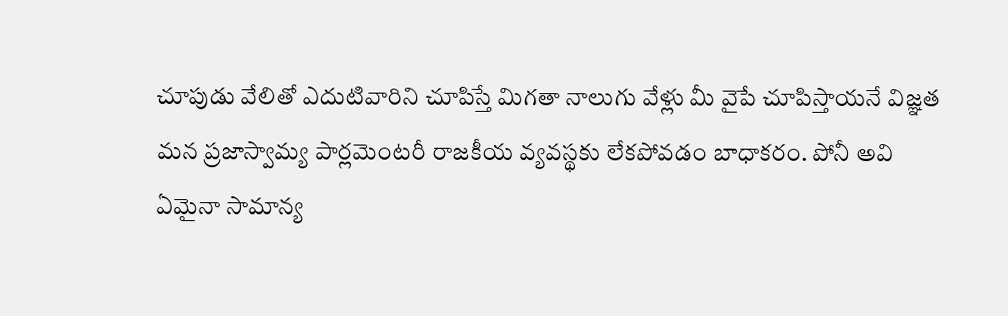చూపుడు వేలితో ఎదుటివారిని చూపిస్తే మిగతా నాలుగు వేళ్లు మీ వైపే చూపిస్తాయనే విజ్ఞత మన ప్రజాస్వామ్య పార్లమెంటరీ రాజకీయ వ్యవస్థకు లేకపోవడం బాధాకరం. పోనీ అవి ఏమైనా సామాన్య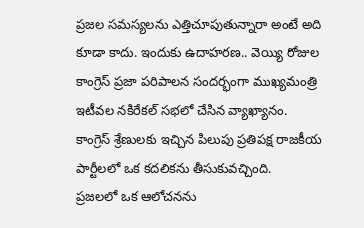ప్రజల సమస్యలను ఎత్తిచూపుతున్నారా అంటే అది కూడా కాదు. ఇందుకు ఉదాహరణ.. వెయ్యి రోజుల కాంగ్రెస్ ప్రజా పరిపాలన సందర్భంగా ముఖ్యమంత్రి ఇటీవల నకిరేకల్ సభలో చేసిన వ్యాఖ్యానం. కాంగ్రెస్ శ్రేణులకు ఇచ్చిన పిలుపు ప్రతిపక్ష రాజకీయ పార్టీలలో ఒక కదలికను తీసుకువచ్చింది.
ప్రజలలో ఒక ఆలోచనను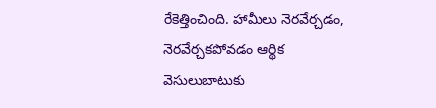రేకెత్తించింది. హామీలు నెరవేర్చడం, నెరవేర్చకపోవడం ఆర్థిక వెసులుబాటుకు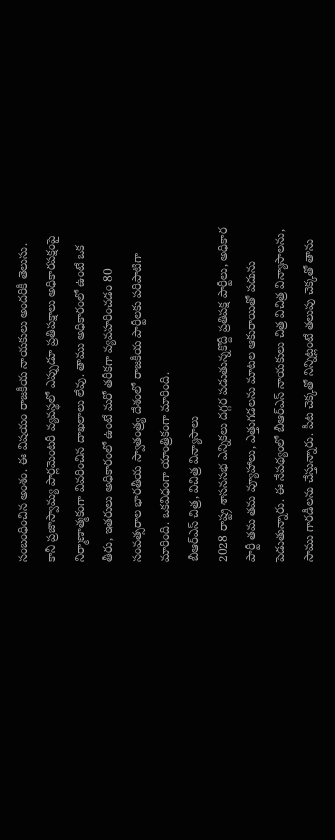సంబంధించిన అంశం. ఈ విషయం రాజకీయ నాయకులు అందరికీ తెలుసు. కానీ ప్రజాస్వామ్య పార్లమెంటరీ వ్యవస్థలో ఎప్పుడూ ప్రతిపక్షాలు అధికారపక్షంపై నిర్మాణాత్మకంగా వివరించిన దాఖలాలు లేవు. తాము అధికారంలో ఉంటే ఒక తీరు, ఇతరులు అధికారంలో ఉంటే మరో తరీకగా వ్యవహరించడం 80 సంవత్సరాల భారతీయ స్వాతంత్ర్య దేశంలో రాజకీయ పార్టీలకు పరిపాటిగా మారింది. ఒకవిధంగా యాంత్రికంగా మారింది.
బీఆర్ఎస్ చిత్ర, విచిత్ర విన్యాసాలు
2028 రాష్ట్ర శాసనసభ ఎన్నికలు దగ్గర పడుతున్నకొద్దీ ప్రతిపక్ష పార్టీలు, అధికార పార్టీ తమ తమ వ్యూహాలు, ఎత్తుగడలను మాటల ఆకురాయితో పదును పెడుతున్నారు. ఈ నేపథ్యంలో బీఆర్ఎస్ నాయకులు చిత్ర విచిత్ర విన్యాసాలను, సాము గారడీలను చేస్తున్నారు. పీట చెక్కతో నిన్నిట్లంటే తలుపు చెక్కతో తాను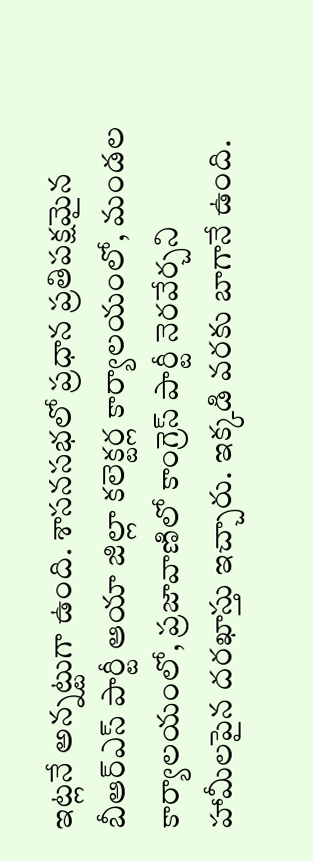ఇట్లనే అన్నట్టుగా ఉంది. శాసనసభలో ప్రధాన ప్రతిపక్షమైన బీఆర్ఎస్ పార్టీ ఆయా జిల్లా కలెక్టర్ల కార్యాలయంలో, మండల కార్యాలయంలో, ప్రజావాణిలో కాంగ్రెస్ పార్టీ నెరవేర్చని హామీలపైన దరఖాస్తు ఇచ్చారు. ఇక్కడి వరకు బాగానే ఉంది.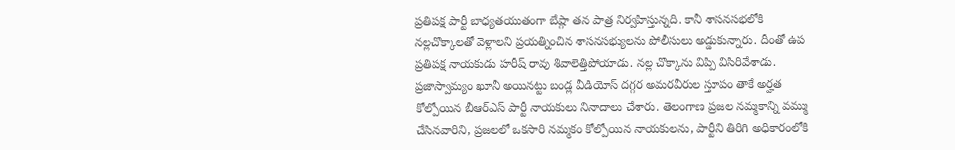ప్రతిపక్ష పార్టీ బాధ్యతయుతంగా బేష్గా తన పాత్ర నిర్వహిస్తున్నది. కానీ శాసనసభలోకి నల్లచొక్కాలతో వెళ్లాలని ప్రయత్నించిన శాసనసభ్యులను పోలీసులు అడ్డుకున్నారు. దీంతో ఉప ప్రతిపక్ష నాయకుడు హరీష్ రావు శివాలెత్తిపోయాడు. నల్ల చొక్కాను విప్పి విసిరివేశాడు. ప్రజాస్వామ్యం ఖూనీ అయినట్టు బండ్ల వీడియోస్ దగ్గర అమరవీరుల స్తూపం తాకే అర్హత కోల్పోయిన బీఆర్ఎస్ పార్టీ నాయకులు నినాదాలు చేశారు. తెలంగాణ ప్రజల నమ్మకాన్ని వమ్ము చేసినవారిని, ప్రజలలో ఒకసారి నమ్మకం కోల్పోయిన నాయకులను, పార్టీని తిరిగి అధికారంలోకి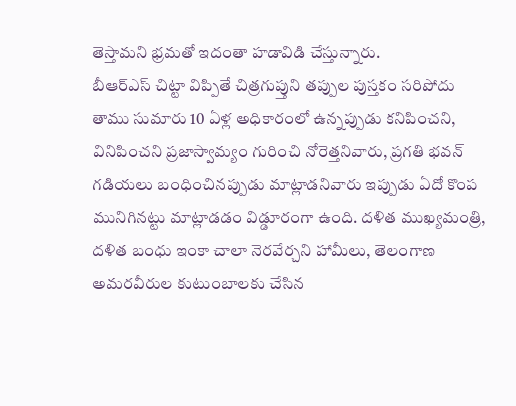తెస్తామని భ్రమతో ఇదంతా హడావిడి చేస్తున్నారు.
బీఆర్ఎస్ చిట్టా విప్పితే చిత్రగుప్తుని తప్పుల పుస్తకం సరిపోదు
తాము సుమారు 10 ఏళ్ల అధికారంలో ఉన్నప్పుడు కనిపించని, వినిపించని ప్రజాస్వామ్యం గురించి నోరెత్తనివారు, ప్రగతి భవన్ గడియలు బంధించినప్పుడు మాట్లాడనివారు ఇప్పుడు ఏదో కొంప మునిగినట్టు మాట్లాడడం విడ్డూరంగా ఉంది. దళిత ముఖ్యమంత్రి, దళిత బంధు ఇంకా చాలా నెరవేర్చని హామీలు, తెలంగాణ అమరవీరుల కుటుంబాలకు చేసిన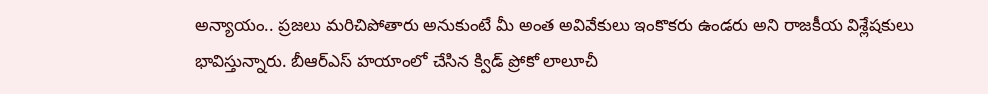అన్యాయం.. ప్రజలు మరిచిపోతారు అనుకుంటే మీ అంత అవివేకులు ఇంకొకరు ఉండరు అని రాజకీయ విశ్లేషకులు భావిస్తున్నారు. బీఆర్ఎస్ హయాంలో చేసిన క్విడ్ ప్రోకో లాలూచీ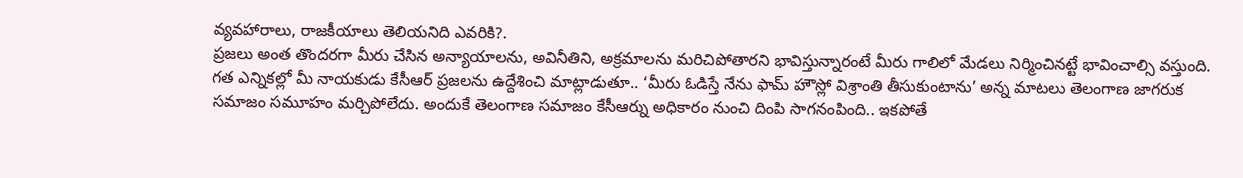వ్యవహారాలు, రాజకీయాలు తెలియనిది ఎవరికి?.
ప్రజలు అంత తొందరగా మీరు చేసిన అన్యాయాలను, అవినీతిని, అక్రమాలను మరిచిపోతారని భావిస్తున్నారంటే మీరు గాలిలో మేడలు నిర్మించినట్టే భావించాల్సి వస్తుంది. గత ఎన్నికల్లో మీ నాయకుడు కేసీఆర్ ప్రజలను ఉద్దేశించి మాట్లాడుతూ.. ‘మీరు ఓడిస్తే నేను ఫామ్ హౌస్లో విశ్రాంతి తీసుకుంటాను’ అన్న మాటలు తెలంగాణ జాగరుక సమాజం సమూహం మర్చిపోలేదు. అందుకే తెలంగాణ సమాజం కేసీఆర్ను అధికారం నుంచి దింపి సాగనంపింది.. ఇకపోతే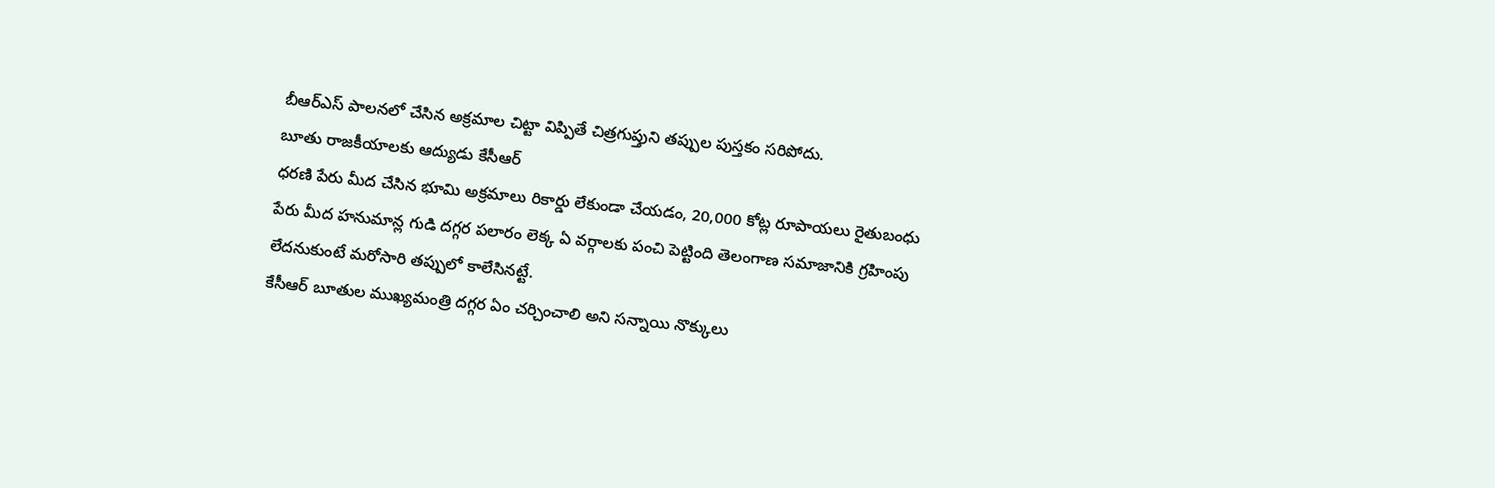బీఆర్ఎస్ పాలనలో చేసిన అక్రమాల చిట్టా విప్పితే చిత్రగుప్తుని తప్పుల పుస్తకం సరిపోదు.
బూతు రాజకీయాలకు ఆద్యుడు కేసీఆర్
ధరణి పేరు మీద చేసిన భూమి అక్రమాలు రికార్డు లేకుండా చేయడం, 20,000 కోట్ల రూపాయలు రైతుబంధు పేరు మీద హనుమాన్ల గుడి దగ్గర పలారం లెక్క ఏ వర్గాలకు పంచి పెట్టింది తెలంగాణ సమాజానికి గ్రహింపు లేదనుకుంటే మరోసారి తప్పులో కాలేసినట్టే.
కేసీఆర్ బూతుల ముఖ్యమంత్రి దగ్గర ఏం చర్చించాలి అని సన్నాయి నొక్కులు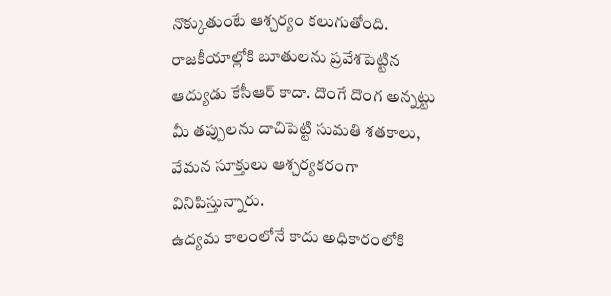నొక్కుతుంటే ఆశ్చర్యం కలుగుతోంది. రాజకీయాల్లోకి బూతులను ప్రవేశపెట్టిన ఆద్యుడు కేసీఆర్ కాదా. దొంగే దొంగ అన్నట్టు మీ తప్పులను దాచిపెట్టి సుమతి శతకాలు, వేమన సూక్తులు ఆశ్చర్యకరంగా వినిపిస్తున్నారు.
ఉద్యమ కాలంలోనే కాదు అధికారంలోకి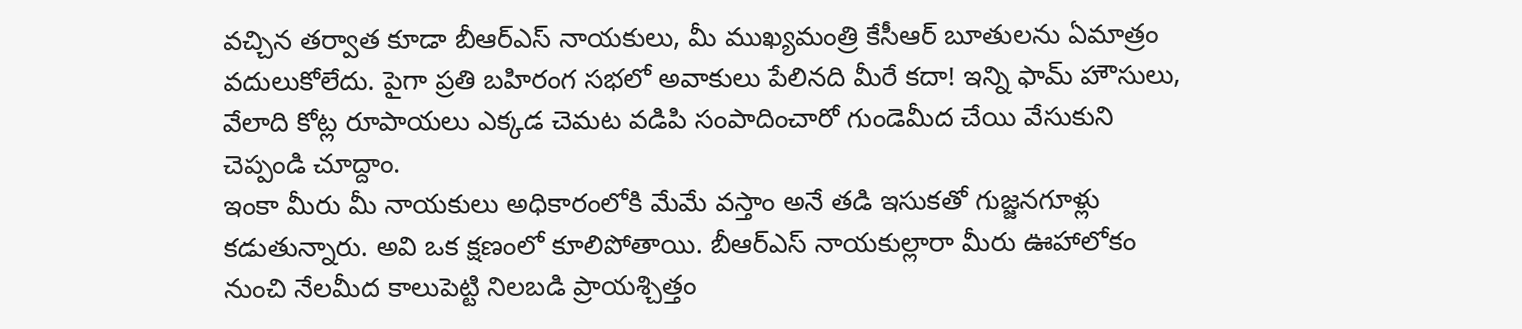వచ్చిన తర్వాత కూడా బీఆర్ఎస్ నాయకులు, మీ ముఖ్యమంత్రి కేసీఆర్ బూతులను ఏమాత్రం వదులుకోలేదు. పైగా ప్రతి బహిరంగ సభలో అవాకులు పేలినది మీరే కదా! ఇన్ని ఫామ్ హౌసులు, వేలాది కోట్ల రూపాయలు ఎక్కడ చెమట వడిపి సంపాదించారో గుండెమీద చేయి వేసుకుని చెప్పండి చూద్దాం.
ఇంకా మీరు మీ నాయకులు అధికారంలోకి మేమే వస్తాం అనే తడి ఇసుకతో గుజ్జనగూళ్లు కడుతున్నారు. అవి ఒక క్షణంలో కూలిపోతాయి. బీఆర్ఎస్ నాయకుల్లారా మీరు ఊహాలోకం నుంచి నేలమీద కాలుపెట్టి నిలబడి ప్రాయశ్చిత్తం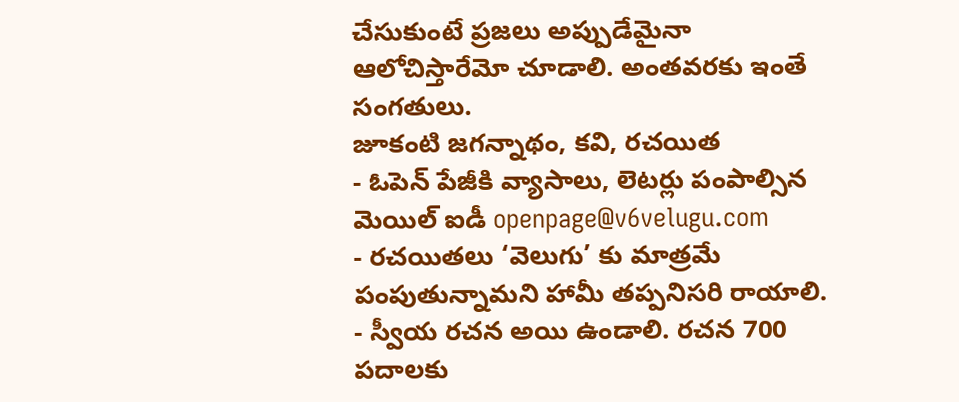చేసుకుంటే ప్రజలు అప్పుడేమైనా ఆలోచిస్తారేమో చూడాలి. అంతవరకు ఇంతే సంగతులు.
జూకంటి జగన్నాథం, కవి, రచయిత
- ఓపెన్ పేజీకి వ్యాసాలు, లెటర్లు పంపాల్సిన మెయిల్ ఐడీ openpage@v6velugu.com
- రచయితలు ‘వెలుగు’ కు మాత్రమే పంపుతున్నామని హామీ తప్పనిసరి రాయాలి.
- స్వీయ రచన అయి ఉండాలి. రచన 700 పదాలకు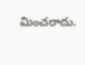మించరాదు.